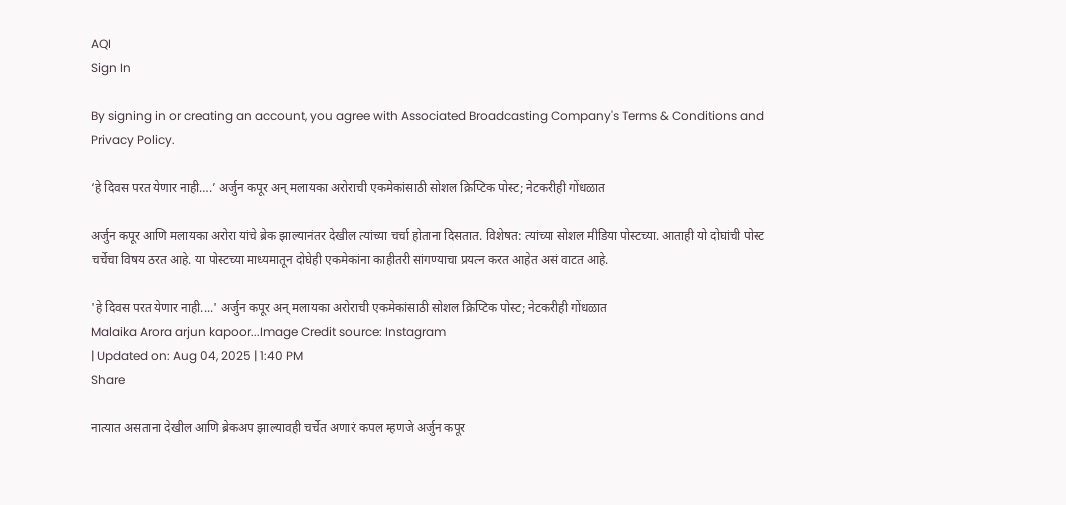AQI
Sign In

By signing in or creating an account, you agree with Associated Broadcasting Company's Terms & Conditions and Privacy Policy.

‘हे दिवस परत येणार नाही….’ अर्जुन कपूर अन् मलायका अरोराची एकमेकांसाठी सोशल क्रिप्टिक पोस्ट; नेटकरीही गोंधळात

अर्जुन कपूर आणि मलायका अरोरा यांचे ब्रेक झाल्यानंतर देखील त्यांच्या चर्चा होताना दिसतात. विशेषत: त्यांच्या सोशल मीडिया पोस्टच्या. आताही यो दोघांची पोस्ट चर्चेचा विषय ठरत आहे. या पोस्टच्या माध्यमातून दोघेही एकमेकांना काहीतरी सांगण्याचा प्रयत्न करत आहेत असं वाटत आहे.

'हे दिवस परत येणार नाही....' अर्जुन कपूर अन् मलायका अरोराची एकमेकांसाठी सोशल क्रिप्टिक पोस्ट; नेटकरीही गोंधळात
Malaika Arora arjun kapoor...Image Credit source: Instagram
| Updated on: Aug 04, 2025 | 1:40 PM
Share

नात्यात असताना देखील आणि ब्रेकअप झाल्यावही चर्चेत अणारं कपल म्हणजे अर्जुन कपूर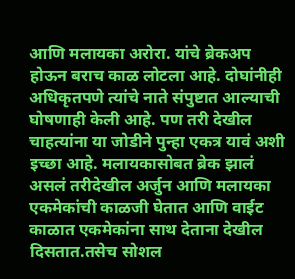आणि मलायका अरोरा. यांचे ब्रेकअप होऊन बराच काळ लोटला आहे. दोघांनीही अधिकृतपणे त्यांचे नाते संपुष्टात आल्याची घोषणाही केली आहे. पण तरी देखील चाहत्यांना या जोडीने पुन्हा एकत्र यावं अशी इच्छा आहे. मलायकासोबत ब्रेक झालं असलं तरीदेखील अर्जुन आणि मलायका एकमेकांची काळजी घेतात आणि वाईट काळात एकमेकांना साथ देताना देखील दिसतात.तसेच सोशल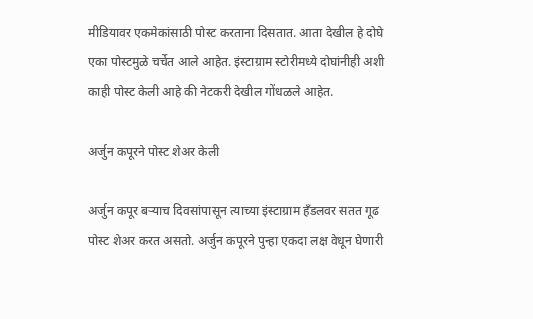मीडियावर एकमेकांसाठी पोस्ट करताना दिसतात. आता देखील हे दोघे एका पोस्टमुळे चर्चेत आले आहेत. इंस्टाग्राम स्टोरीमध्ये दोघांनीही अशी काही पोस्ट केली आहे की नेटकरी देखील गोंधळले आहेत.

अर्जुन कपूरने पोस्ट शेअर केली

अर्जुन कपूर बऱ्याच दिवसांपासून त्याच्या इंस्टाग्राम हँडलवर सतत गूढ पोस्ट शेअर करत असतो. अर्जुन कपूरने पुन्हा एकदा लक्ष वेधून घेणारी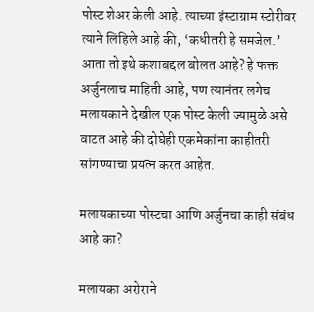पोस्ट शेअर केली आहे. त्याच्या इंस्टाग्राम स्टोरीवर त्याने लिहिले आहे की, ‘कधीतरी हे समजेल.’ आता तो इथे कशाबद्दल बोलत आहे? हे फक्त अर्जुनलाच माहिती आहे, पण त्यानंतर लगेच मलायकाने देखील एक पोस्ट केली ज्यामुळे असे वाटत आहे की दोघेही एकमेकांना काहीतरी सांगण्याचा प्रयत्न करत आहेत.

मलायकाच्या पोस्टचा आणि अर्जुनचा काही संबंध आहे का?

मलायका अरोराने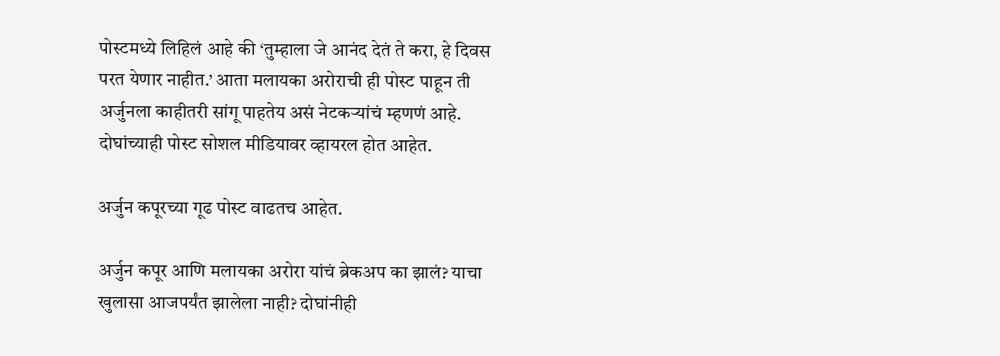पोस्टमध्ये लिहिलं आहे की ‘तुम्हाला जे आनंद देतं ते करा, हे दिवस परत येणार नाहीत.’ आता मलायका अरोराची ही पोस्ट पाहून ती अर्जुनला काहीतरी सांगू पाहतेय असं नेटकऱ्यांचं म्हणणं आहे. दोघांच्याही पोस्ट सोशल मीडियावर व्हायरल होत आहेत.

अर्जुन कपूरच्या गूढ पोस्ट वाढतच आहेत.

अर्जुन कपूर आणि मलायका अरोरा यांचं ब्रेकअप का झालं? याचा खुलासा आजपर्यंत झालेला नाही? दोघांनीही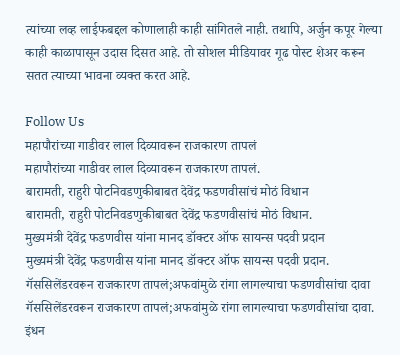त्यांच्या लव्ह लाईफबद्दल कोणालाही काही सांगितले नाही. तथापि, अर्जुन कपूर गेल्या काही काळापासून उदास दिसत आहे. तो सोशल मीडियावर गूढ पोस्ट शेअर करून सतत त्याच्या भावना व्यक्त करत आहे.

Follow Us
महापौरांच्या गाडीवर लाल दिव्यावरून राजकारण तापलं
महापौरांच्या गाडीवर लाल दिव्यावरून राजकारण तापलं.
बारामती, राहुरी पोटनिवडणुकीबाबत देवेंद्र फडणवीसांचं मोठं विधान
बारामती, राहुरी पोटनिवडणुकीबाबत देवेंद्र फडणवीसांचं मोठं विधान.
मुख्यमंत्री देवेंद्र फडणवीस यांना मानद डॉक्टर ऑफ सायन्स पदवी प्रदान
मुख्यमंत्री देवेंद्र फडणवीस यांना मानद डॉक्टर ऑफ सायन्स पदवी प्रदान.
गॅससिलेंडरवरून राजकारण तापलं;अफवांमुळे रांगा लागल्याचा फडणवीसांचा दावा
गॅससिलेंडरवरून राजकारण तापलं;अफवांमुळे रांगा लागल्याचा फडणवीसांचा दावा.
इंधन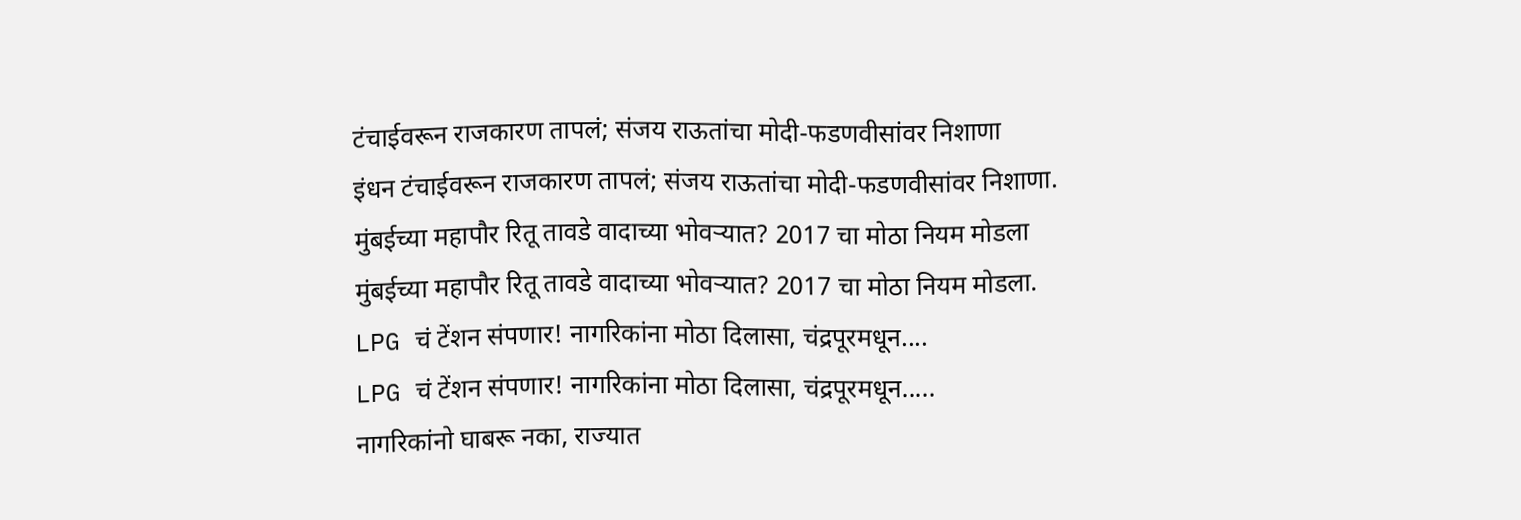टंचाईवरून राजकारण तापलं; संजय राऊतांचा मोदी-फडणवीसांवर निशाणा
इंधन टंचाईवरून राजकारण तापलं; संजय राऊतांचा मोदी-फडणवीसांवर निशाणा.
मुंबईच्या महापौर रितू तावडे वादाच्या भोवऱ्यात? 2017 चा मोठा नियम मोडला
मुंबईच्या महापौर रितू तावडे वादाच्या भोवऱ्यात? 2017 चा मोठा नियम मोडला.
LPG चं टेंशन संपणार! नागरिकांना मोठा दिलासा, चंद्रपूरमधून....
LPG चं टेंशन संपणार! नागरिकांना मोठा दिलासा, चंद्रपूरमधून.....
नागरिकांनो घाबरू नका, राज्यात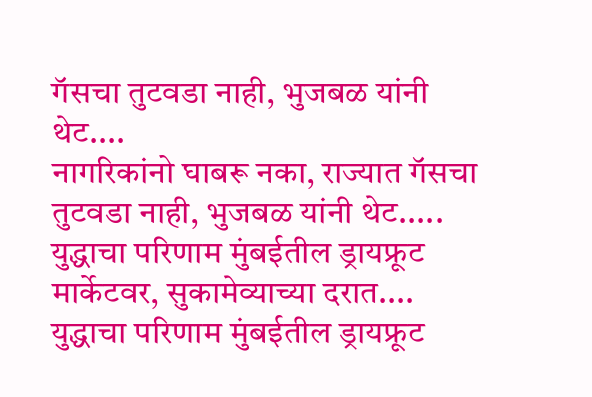गॅसचा तुटवडा नाही, भुजबळ यांनी थेट....
नागरिकांनो घाबरू नका, राज्यात गॅसचा तुटवडा नाही, भुजबळ यांनी थेट.....
युद्धाचा परिणाम मुंबईतील ड्रायफ्रूट मार्केटवर, सुकामेव्याच्या दरात....
युद्धाचा परिणाम मुंबईतील ड्रायफ्रूट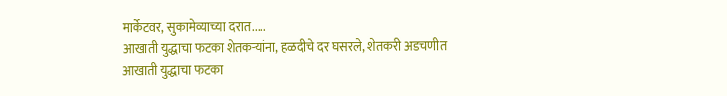मार्केटवर, सुकामेव्याच्या दरात.....
आखाती युद्धाचा फटका शेतकऱ्यांना, हळदीचे दर घसरले, शेतकरी अडचणीत
आखाती युद्धाचा फटका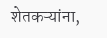शेतकऱ्यांना,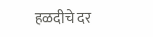हळदीचे दर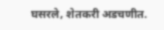घसरले, शेतकरी अडचणीत.